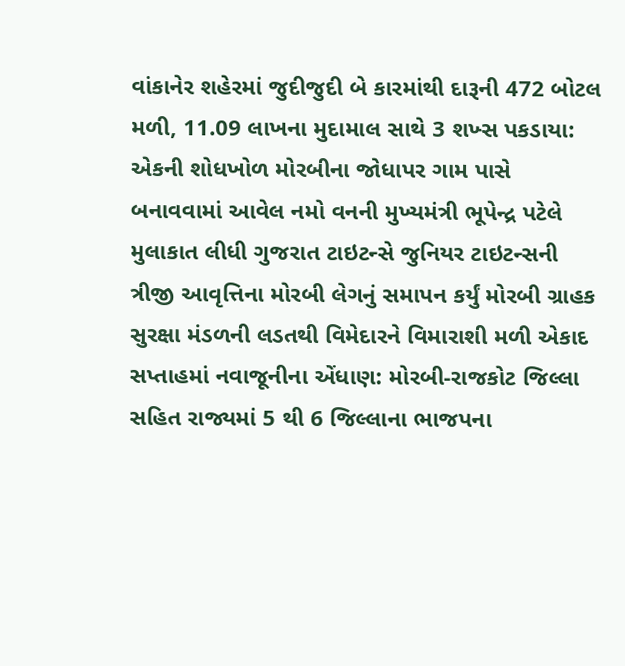વાંકાનેર શહેરમાં જુદીજુદી બે કારમાંથી દારૂની 472 બોટલ મળી, 11.09 લાખના મુદામાલ સાથે 3 શખ્સ પકડાયા: એકની શોધખોળ મોરબીના જોધાપર ગામ પાસે બનાવવામાં આવેલ નમો વનની મુખ્યમંત્રી ભૂપેન્દ્ર પટેલે મુલાકાત લીધી ગુજરાત ટાઇટન્સે જુનિયર ટાઇટન્સની ત્રીજી આવૃત્તિના મોરબી લેગનું સમાપન કર્યું મોરબી ગ્રાહક સુરક્ષા મંડળની લડતથી વિમેદારને વિમારાશી મળી એકાદ સપ્તાહમાં નવાજૂનીના એંધાણ: મોરબી-રાજકોટ જિલ્લા સહિત રાજ્યમાં 5 થી 6 જિલ્લાના ભાજપના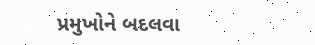પ્રમુખોને બદલવા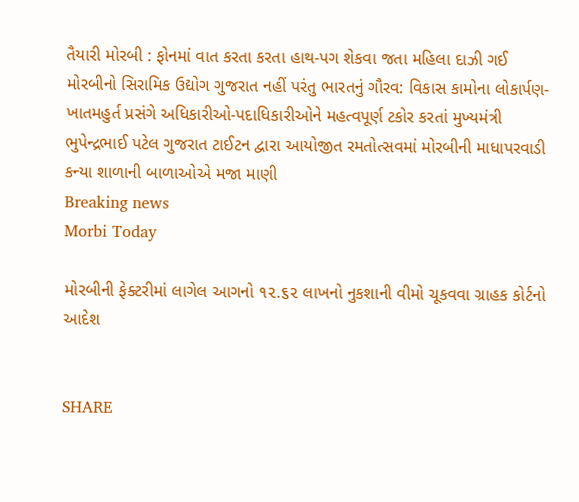તૈયારી મોરબી : ફોનમાં વાત કરતા કરતા હાથ-પગ શેકવા જતા મહિલા દાઝી ગઈ મોરબીનો સિરામિક ઉદ્યોગ ગુજરાત નહીં પરંતુ ભારતનું ગૌરવ: વિકાસ કામોના લોકાર્પણ-ખાતમહુર્ત પ્રસંગે અધિકારીઓ-પદાધિકારીઓને મહત્વપૂર્ણ ટકોર કરતાં મુખ્યમંત્રી ભુપેન્દ્રભાઈ પટેલ ગુજરાત ટાઈટન દ્વારા આયોજીત રમતોત્સવમાં મોરબીની માધાપરવાડી કન્યા શાળાની બાળાઓએ મજા માણી
Breaking news
Morbi Today

મોરબીની ફેક્ટરીમાં લાગેલ આગનો ૧૨.૬૨ લાખનો નુકશાની વીમો ચૂકવવા ગ્રાહક કોર્ટનો આદેશ


SHARE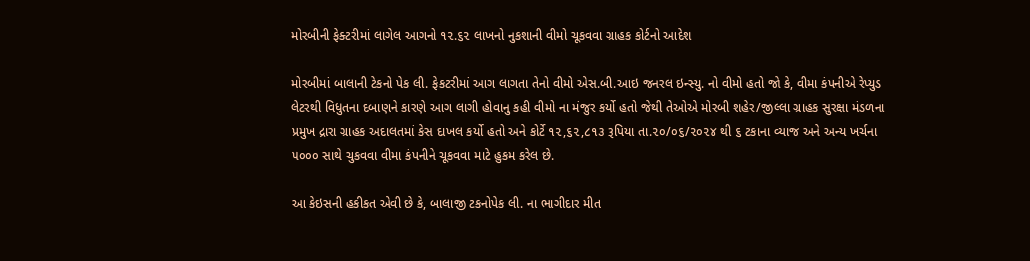મોરબીની ફેક્ટરીમાં લાગેલ આગનો ૧૨.૬૨ લાખનો નુકશાની વીમો ચૂકવવા ગ્રાહક કોર્ટનો આદેશ

મોરબીમાં બાલાની ટેકનો પેક લી. ફેકટરીમાં આગ લાગતા તેનો વીમો એસ.બી.આઇ જનરલ ઇન્સ્યુ. નો વીમો હતો જો કે, વીમા કંપનીએ રેપ્યુડ લેટરથી વિધુતના દબાણને કારણે આગ લાગી હોવાનુ કહી વીમો ના મંજુર કર્યો હતો જેથી તેઓએ મોરબી શહેર/જીલ્લા ગ્રાહક સુરક્ષા મંડળના પ્રમુખ દ્રારા ગ્રાહક અદાલતમાં કેસ દાખલ કર્યો હતો અને કોર્ટે ૧૨,૬૨,૮૧૩ રૂપિયા તા.૨૦/૦૬/૨૦૨૪ થી ૬ ટકાના વ્યાજ અને અન્ય ખર્ચના ૫૦૦૦ સાથે ચુકવવા વીમા કંપનીને ચૂકવવા માટે હુકમ કરેલ છે.

આ કેઇસની હકીકત એવી છે કે, બાલાજી ટકનોપેક લી. ના ભાગીદાર મીત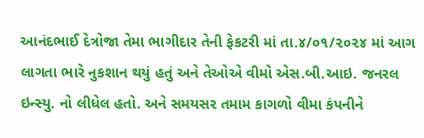આનંદભાઈ દેત્રોજા તેમા ભાગીદાર તેની ફેકટરી માં તા.૪/૦૧/૨૦૨૪ માં આગ લાગતા ભારે નુકશાન થયું હતું અને તેઓએ વીમો એસ.બી.આઇ. જનરલ ઇન્સ્યુ. નો લીધેલ હતો. અને સમયસર તમામ કાગળો વીમા કંપનીને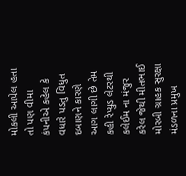મોકલી આપેલ હતા તો પણ વીમા કંપનીએ કહેલ કે વધારે પડતુ વિધુત દબાણને કારણે આગ લાગી છે તેમ કહી રેપ્યુડ લેટરથી કલેઈમ ના મંજુર કરેલ જેથી મીતભાઈ મોરબી ગ્રાહક સુરક્ષા મંડળના પ્રમુખ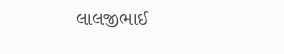લાલજીભાઈ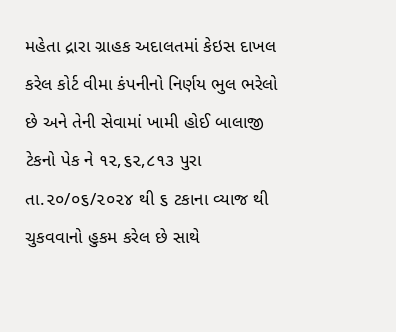મહેતા દ્રારા ગ્રાહક અદાલતમાં કેઇસ દાખલ કરેલ કોર્ટ વીમા કંપનીનો નિર્ણય ભુલ ભરેલો છે અને તેની સેવામાં ખામી હોઈ બાલાજી ટેકનો પેક ને ૧૨,૬૨,૮૧૩ પુરા તા.૨૦/૦૬/૨૦૨૪ થી ૬ ટકાના વ્યાજ થી ચુકવવાનો હુકમ કરેલ છે સાથે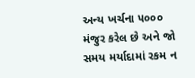અન્ય ખર્ચના ૫૦૦૦ મંજુર કરેલ છે અને જો સમય મર્યાદામાં રકમ ન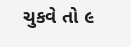ચુકવે તો ૯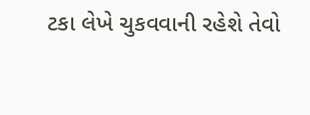ટકા લેખે ચુકવવાની રહેશે તેવો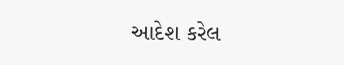આદેશ કરેલ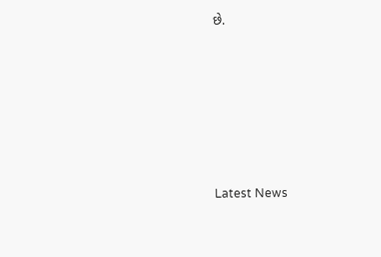છે.






Latest News